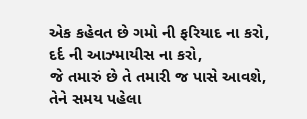એક કહેવત છે ગમો ની ફરિયાદ ના કરો,
દર્દ ની આઝ્માયીસ ના કરો,
જે તમારું છે તે તમારી જ પાસે આવશે,
તેને સમય પહેલા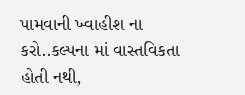પામવાની ખ્વાહીશ ના કરો..કલ્પના માં વાસ્તવિકતા હોતી નથી,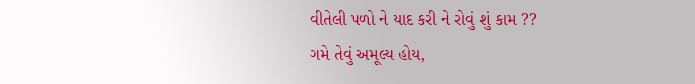વીતેલી પળો ને યાદ કરી ને રોવું શું કામ ??
ગમે તેવું અમૂલ્ય હોય,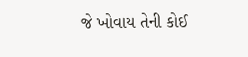જે ખોવાય તેની કોઈ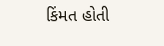કિંમત હોતી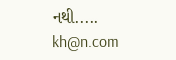નથી.....
kh@n.com